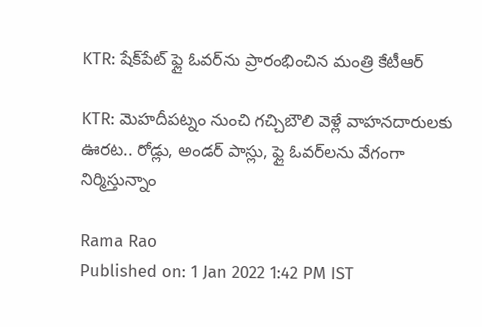KTR: షేక్‌పేట్ ఫ్లై ఓవర్‌ను ప్రారంభించిన మంత్రి కేటీఆర్

KTR: మెహదీపట్నం నుంచి గచ్చిబౌలి వెళ్లే వాహనదారులకు ఊరట.. రోడ్లు, అండర్ పాస్లు, ఫ్లై ఓవర్‌లను వేగంగా నిర్మిస్తున్నాం

Rama Rao
Published on: 1 Jan 2022 1:42 PM IST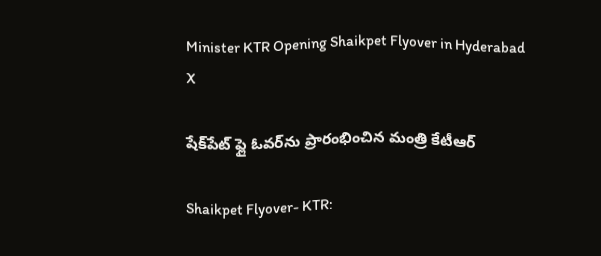Minister KTR Opening Shaikpet Flyover in Hyderabad
X

షేక్‌పేట్ ఫ్లై ఓవర్‌ను ప్రారంభించిన మంత్రి కేటీఆర్

Shaikpet Flyover- KTR: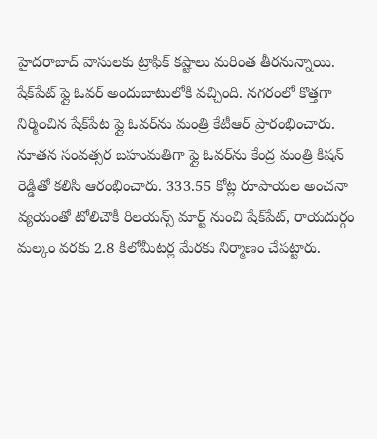హైదరాబాద్ వాసులకు ట్రాఫిక్ కష్టాలు మరింత తీరనున్నాయి. షేక్‌పేట్ ఫ్లై ఓవర్ అందుబాటులోకి వచ్చింది. నగరంలో కొత్తగా నిర్మించిన షేక్‌పేట ఫ్లై ఓవర్‌ను మంత్రి కేటీఆర్ ప్రారంభించారు. నూతన సంవత్సర బహుమతిగా ఫ్లై ఓవర్‌ను కేంద్ర మంత్రి కిషన్ రెడ్డితో కలిసి ఆరంభించారు. 333.55 కోట్ల రూపాయల అంచనా వ్యయంతో టోలిచౌకీ రిలయన్స్ మార్ట్ నుంచి షేక్‌పేట్, రాయదుర్గం మల్కం వరకు 2.8 కిలోమీటర్ల మేరకు నిర్మాణం చేపట్టారు.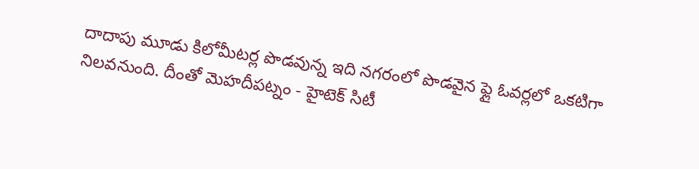దాదాపు మూడు కిలోమీటర్ల పొడవున్న ఇది నగరంలో పొడవైన ఫ్లై ఓవర్లలో ఒకటిగా నిలవనుంది. దీంతో మెహదీపట్నం - హైటెక్ సిటీ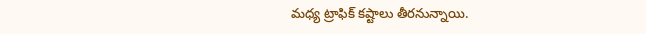మధ్య ట్రాఫిక్ కష్టాలు తీరనున్నాయి.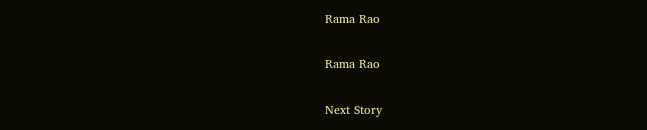Rama Rao

Rama Rao

Next Story